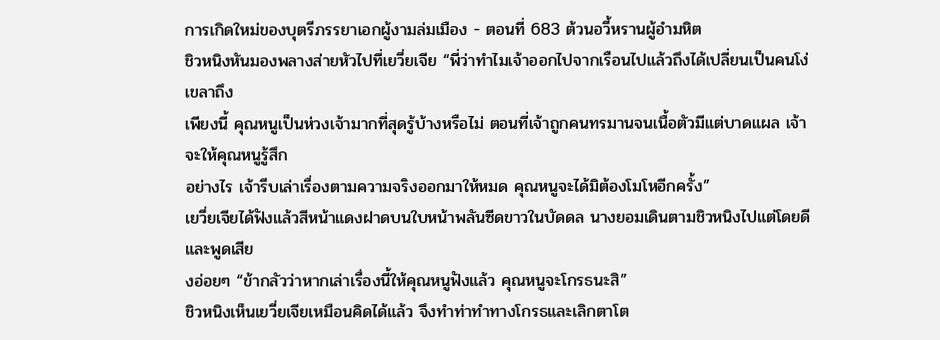การเกิดใหม่ของบุตรีภรรยาเอกผู้งามล่มเมือง - ตอนที่ 683 ต้วนอวี้หรานผู้อำมหิต
ชิวหนิงหันมองพลางส่ายหัวไปที่เยวี่ยเจีย “พี่ว่าทำไมเจ้าออกไปจากเรือนไปแล้วถึงได้เปลี่ยนเป็นคนโง่เขลาถึง
เพียงนี้ คุณหนูเป็นห่วงเจ้ามากที่สุดรู้บ้างหรือไม่ ตอนที่เจ้าถูกคนทรมานจนเนื้อตัวมีแต่บาดแผล เจ้าจะให้คุณหนูรู้สึก
อย่างไร เจ้ารีบเล่าเรื่องตามความจริงออกมาให้หมด คุณหนูจะได้มิต้องโมโหอีกครั้ง”
เยวี่ยเจียได้ฟังแล้วสีหน้าแดงฝาดบนใบหน้าพลันซีดขาวในบัดดล นางยอมเดินตามชิวหนิงไปแต่โดยดีและพูดเสีย
งอ่อยๆ “ข้ากลัวว่าหากเล่าเรื่องนี้ให้คุณหนูฟังแล้ว คุณหนูจะโกรธนะสิ”
ชิวหนิงเห็นเยวี่ยเจียเหมือนคิดได้แล้ว จึงทำท่าทำทางโกรธและเลิกตาโต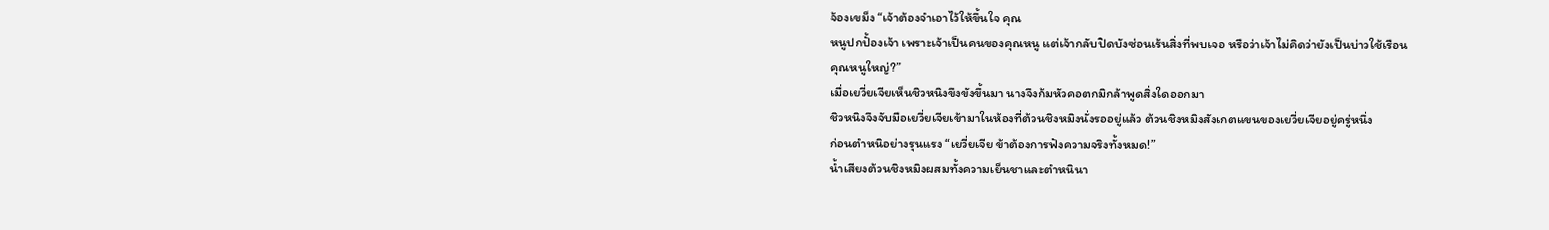จ้องเขม็ง “เจ้าต้องจำเอาไว้ให้ขึ้นใจ คุณ
หนูปกปั้องเจ้า เพราะเจ้าเป็นคนของคุณหนู แต่เจ้ากลับปิดบังซ่อนเร้นสิ่งที่พบเจอ หรือว่าเจ้าไม่คิดว่ายังเป็นบ่าวใช้เรือน
คุณหนูใหญ่?”
เมื่อเยวี่ยเจียเห็นชิวหนิงขึงขังขึ้นมา นางจึงก้มหัวคอตกมิกล้าพูดสิ่งใดออกมา
ชิวหนิงจึงจับมือเยวี่ยเจียเข้ามาในห้องที่ต้วนชิงหมิงนั่งรออยู่แล้ว ต้วนชิงหมิงสังเกตแขนของเยวี่ยเจียอยู่ครู่หนึ่ง
ก่อนตำหนิอย่างรุนแรง “เยวี่ยเจีย ข้าต้องการฟังความจริงทั้งหมด!”
นํ้าเสียงต้วนชิงหมิงผสมทั้งความเย็นชาและตำหนินา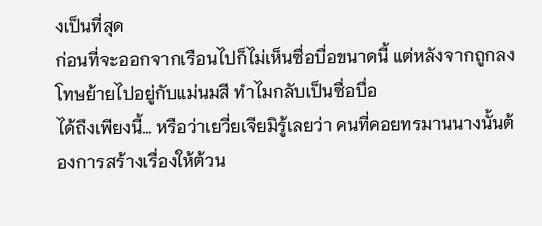งเป็นที่สุด
ก่อนที่จะออกจากเรือนไปก็ไม่เห็นซื่อบื่อขนาดนี้ แต่หลังจากถูกลงโทษย้ายไปอยู่กับแม่นมสี ทำไมกลับเป็นซื่อบื่อ
ได้ถึงเพียงนี้… หรือว่าเยวี่ยเจียมิรู้เลยว่า คนที่คอยทรมานนางนั้นต้องการสร้างเรื่องให้ต้วน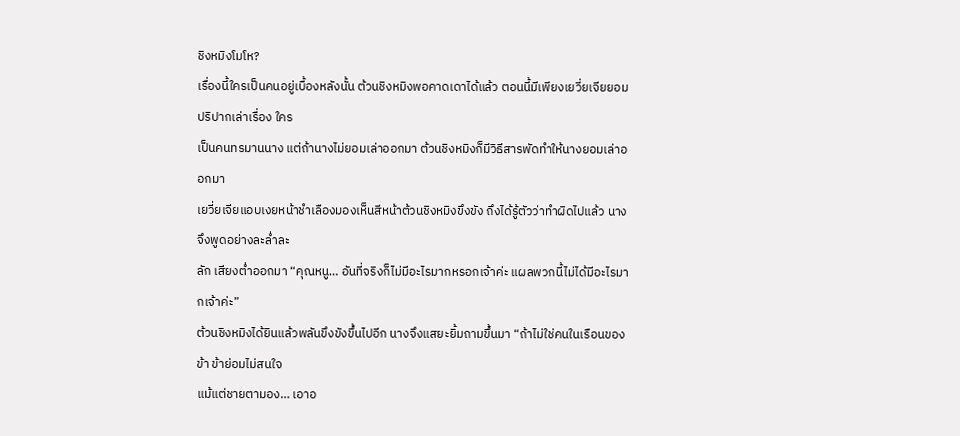ชิงหมิงโมโห?
เรื่องนี้ใครเป็นคนอยู่เบื้องหลังนั้น ต้วนชิงหมิงพอคาดเดาได้แล้ว ตอนนี้มีเพียงเยวี่ยเจียยอมปริปากเล่าเรื่อง ใคร
เป็นคนทรมานนาง แต่ถ้านางไม่ยอมเล่าออกมา ต้วนชิงหมิงก็มีวิธีสารพัดทำให้นางยอมเล่าออกมา
เยวี่ยเจียแอบเงยหน้าชำเลืองมองเห็นสีหน้าต้วนชิงหมิงขึงขัง ถึงได้รู้ตัวว่าทำผิดไปแล้ว นางจึงพูดอย่างละลํ่าละ
ลัก เสียงตํ่าออกมา “คุณหนู… อันที่จริงก็ไม่มีอะไรมากหรอกเจ้าค่ะ แผลพวกนี้ไม่ได้มีอะไรมากเจ้าค่ะ”
ต้วนชิงหมิงได้ยินแล้วพลันขึงขังขึ้นไปอีก นางจึงแสยะยิ้มถามขึ้นมา “ถ้าไม่ใช่คนในเรือนของข้า ข้าย่อมไม่สนใจ
แม้แต่ชายตามอง… เอาอ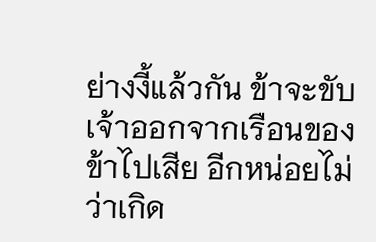ย่างงี้แล้วกัน ข้าจะขับเจ้าออกจากเรือนของข้าไปเสีย อีกหน่อยไม่ว่าเกิด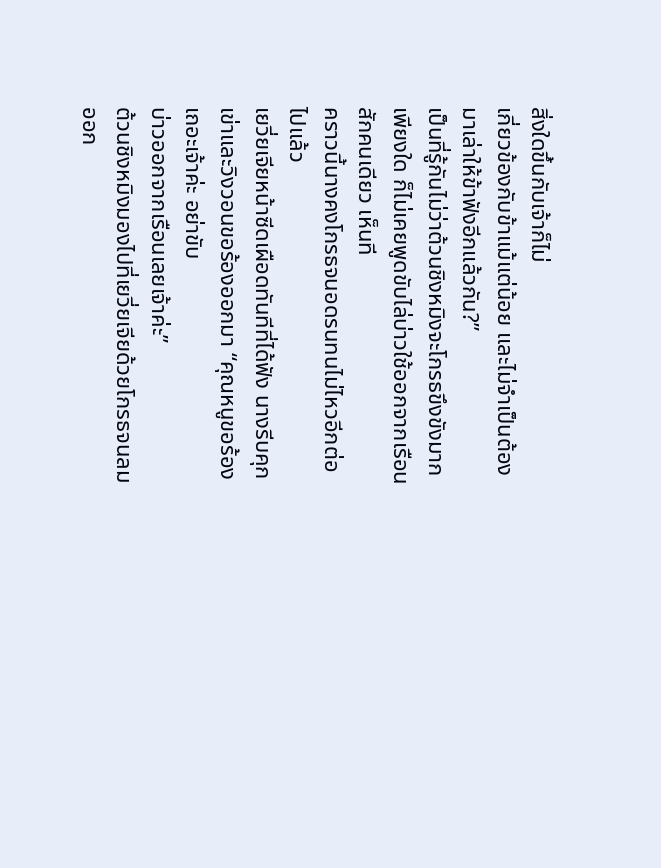สิ่งใดขึ้นกับเจ้าก็ไม่
เกี่ยวข้องกับข้าแม้แต่น้อย และไม่จำเป็นต้องมาเล่าให้ข้าฟังอีกแล้วกัน?”
เป็นที่รู้กันไม่ว่าต้วนชิงหมิงจะโกรธขึงขังมากเพียงใด ก็ไม่เคยพูดขับไล่บ่าวใช้ออกจากเรือนสักคนเดียว เห็นที
คราวนี้นางคงโกรธจนอดรนทนไม่ไหวอีกต่อไปแล้ว
เยวี่ยเจียหน้าซีดเผือดทันทีที่ได้ฟัง นางรีบคุกเข่าและวิงวอนขอร้องออกมา “คุณหนูขอร้องเถอะเจ้าค่ะ อย่าขับ
บ่าวออกจากเรือนเลยเจ้าค่ะ”
ต้วนชิงหมิงมองไปที่เยวี่ยเจียด้วยโกรธจนลมออก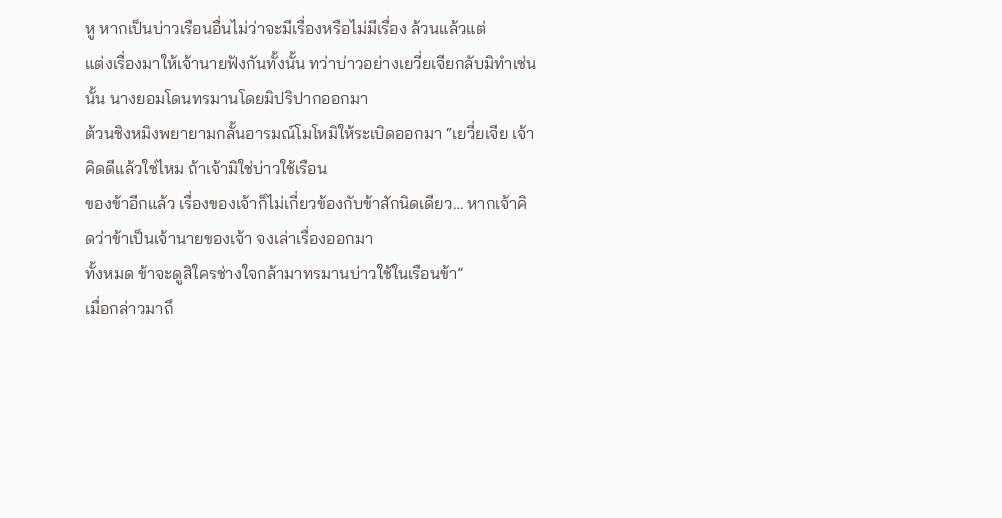หู หากเป็นบ่าวเรือนอื่นไม่ว่าจะมีเรื่องหรือไม่มีเรื่อง ล้วนแล้วแต่
แต่งเรื่องมาให้เจ้านายฟังกันทั้งนั้น ทว่าบ่าวอย่างเยวี่ยเจียกลับมิทำเช่นนั้น นางยอมโดนทรมานโดยมิปริปากออกมา
ต้วนชิงหมิงพยายามกลั้นอารมณ์โมโหมิให้ระเบิดออกมา “เยวี่ยเจีย เจ้าคิดดีแล้วใช่ไหม ถ้าเจ้ามิใช่บ่าวใช้เรือน
ของข้าอีกแล้ว เรื่องของเจ้าก็ไม่เกี่ยวข้องกับข้าสักนิดเดียว… หากเจ้าคิดว่าข้าเป็นเจ้านายของเจ้า จงเล่าเรื่องออกมา
ทั้งหมด ข้าจะดูสิใครช่างใจกล้ามาทรมานบ่าวใช้ในเรือนข้า”
เมื่อกล่าวมาถึ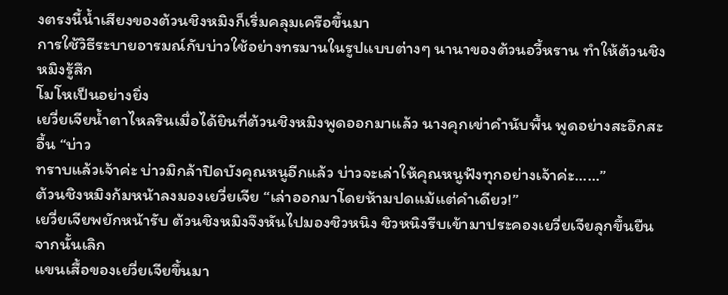งตรงนี้นํ้าเสียงของต้วนชิงหมิงก็เริ่มคลุมเครือขึ้นมา
การใช้วิธีระบายอารมณ์กับบ่าวใช้อย่างทรมานในรูปแบบต่างๆ นานาของต้วนอวี้หราน ทำให้ต้วนชิงหมิงรู้สึก
โมโหเป็นอย่างยิ่ง
เยวี่ยเจียนํ้าตาไหลรินเมื่อได้ยินที่ต้วนชิงหมิงพูดออกมาแล้ว นางคุกเข่าคำนับพื้น พูดอย่างสะอึกสะอื้น “บ่าว
ทราบแล้วเจ้าค่ะ บ่าวมิกล้าปิดบังคุณหนูอีกแล้ว บ่าวจะเล่าให้คุณหนูฟังทุกอย่างเจ้าค่ะ……”
ต้วนชิงหมิงก้มหน้าลงมองเยวี่ยเจีย “เล่าออกมาโดยห้ามปดแม้แต่คำเดียว!”
เยวี่ยเจียพยักหน้ารับ ต้วนชิงหมิงจึงหันไปมองชิวหนิง ชิวหนิงรีบเข้ามาประคองเยวี่ยเจียลุกขึ้นยืน จากนั้นเลิก
แขนเสื้อของเยวี่ยเจียขึ้นมา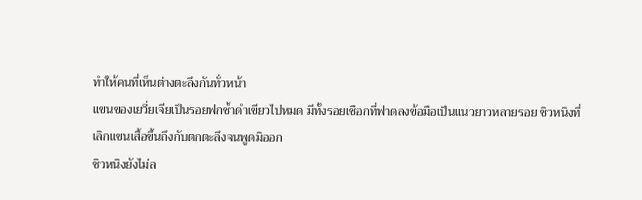ทำให้คนที่เห็นต่างตะลึงกันทั่วหน้า
แขนของเยวี่ยเจียเป็นรอยฟกชํ้าดำเขียวไปหมด มีทั้งรอยเชือกที่ฟาดลงข้อมือเป็นแนวยาวหลายรอย ชิวหนิงที่
เลิกแขนเสื้อขึ้นถึงกับตกตะลึงจนพูดมิออก
ชิวหนิงยังไม่ล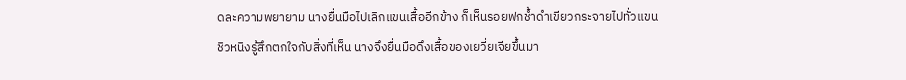ดละความพยายาม นางยื่นมือไปเลิกแขนเสื้ออีกข้าง ก็เห็นรอยฟกชํ้าดำเขียวกระจายไปทั่วแขน
ชิวหนิงรู้สึกตกใจกับสิ่งที่เห็น นางจึงยื่นมือดึงเสื้อของเยวี่ยเจียขึ้นมา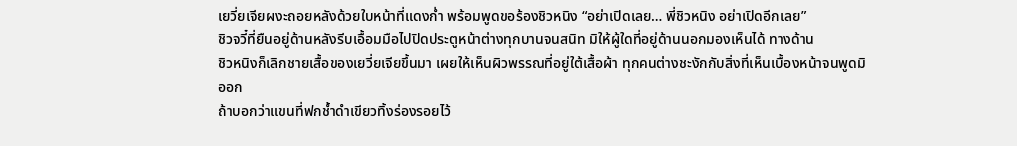เยวี่ยเจียผงะถอยหลังด้วยใบหน้าที่แดงกํ่า พร้อมพูดขอร้องชิวหนิง “อย่าเปิดเลย… พี่ชิวหนิง อย่าเปิดอีกเลย”
ชิวจวี๋ที่ยืนอยู่ด้านหลังรีบเอื้อมมือไปปิดประตูหน้าต่างทุกบานจนสนิท มิให้ผู้ใดที่อยู่ด้านนอกมองเห็นได้ ทางด้าน
ชิวหนิงก็เลิกชายเสื้อของเยวี่ยเจียขึ้นมา เผยให้เห็นผิวพรรณที่อยู่ใต้เสื้อผ้า ทุกคนต่างชะงักกับสิ่งที่เห็นเบื้องหน้าจนพูดมิ
ออก
ถ้าบอกว่าแขนที่ฟกชํ้าดำเขียวทิ้งร่องรอยไว้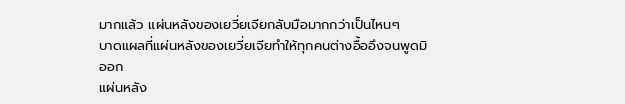มากแล้ว แผ่นหลังของเยวี่ยเจียกลับมือมากกว่าเป็นไหนๆ
บาดแผลที่แผ่นหลังของเยวี่ยเจียทำให้ทุกคนต่างอื้ออึงจนพูดมิออก
แผ่นหลัง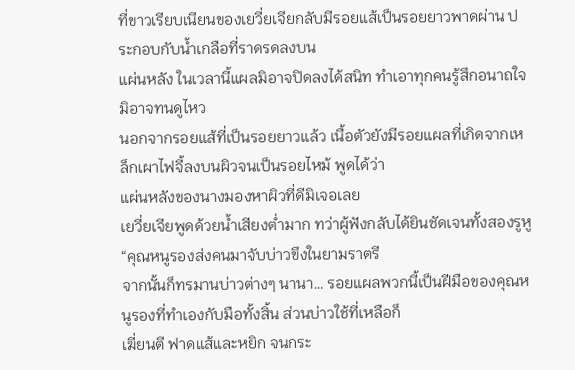ที่ขาวเรียบเนียนของเยวี่ยเจียกลับมีรอยแส้เป็นรอยยาวพาดผ่าน ประกอบกับนํ้าเกลือที่ราดรดลงบน
แผ่นหลัง ในเวลานี้แผลมิอาจปิดลงได้สนิท ทำเอาทุกคนรู้สึกอนาถใจมิอาจทนดูไหว
นอกจากรอยแส้ที่เป็นรอยยาวแล้ว เนื้อตัวยังมีรอยแผลที่เกิดจากเหล็กเผาไฟจี้ลงบนผิวจนเป็นรอยไหม้ พูดได้ว่า
แผ่นหลังของนางมองหาผิวที่ดีมิเจอเลย
เยวี่ยเจียพูดด้วยนํ้าเสียงตํ่ามาก ทว่าผู้ฟังกลับได้ยินชัดเจนทั้งสองรูหู “คุณหนูรองส่งคนมาจับบ่าวขึงในยามราตรี
จากนั้นก็ทรมานบ่าวต่างๆ นานา… รอยแผลพวกนี้เป็นฝีมือของคุณหนูรองที่ทำเองกับมือทั้งสิ้น ส่วนบ่าวใช้ที่เหลือก็
เฆี่ยนตี ฟาดแส้และหยิก จนกระ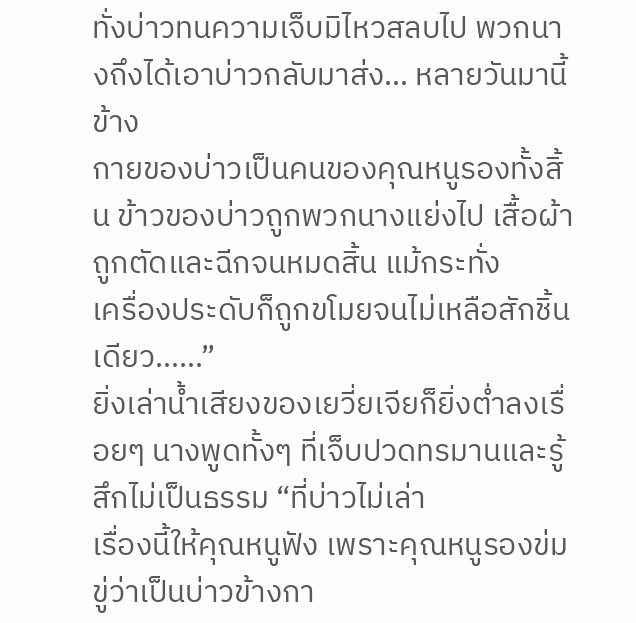ทั่งบ่าวทนความเจ็บมิไหวสลบไป พวกนางถึงได้เอาบ่าวกลับมาส่ง… หลายวันมานี้ข้าง
กายของบ่าวเป็นคนของคุณหนูรองทั้งสิ้น ข้าวของบ่าวถูกพวกนางแย่งไป เสื้อผ้าถูกตัดและฉีกจนหมดสิ้น แม้กระทั่ง
เครื่องประดับก็ถูกขโมยจนไม่เหลือสักชิ้นเดียว……”
ยิ่งเล่านํ้าเสียงของเยวี่ยเจียก็ยิ่งตํ่าลงเรื่อยๆ นางพูดทั้งๆ ที่เจ็บปวดทรมานและรู้สึกไม่เป็นธรรม “ที่บ่าวไม่เล่า
เรื่องนี้ให้คุณหนูฟัง เพราะคุณหนูรองข่มขู่ว่าเป็นบ่าวข้างกา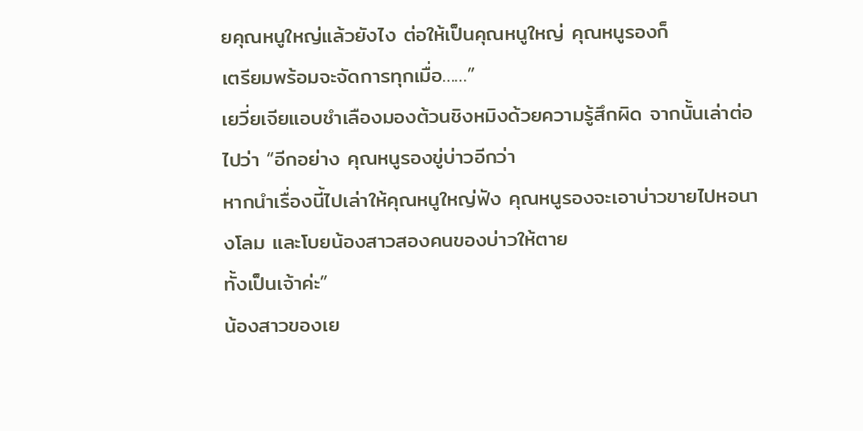ยคุณหนูใหญ่แล้วยังไง ต่อให้เป็นคุณหนูใหญ่ คุณหนูรองก็
เตรียมพร้อมจะจัดการทุกเมื่อ……”
เยวี่ยเจียแอบชำเลืองมองต้วนชิงหมิงด้วยความรู้สึกผิด จากนั้นเล่าต่อไปว่า “อีกอย่าง คุณหนูรองขู่บ่าวอีกว่า
หากนำเรื่องนี้ไปเล่าให้คุณหนูใหญ่ฟัง คุณหนูรองจะเอาบ่าวขายไปหอนางโลม และโบยน้องสาวสองคนของบ่าวให้ตาย
ทั้งเป็นเจ้าค่ะ”
น้องสาวของเย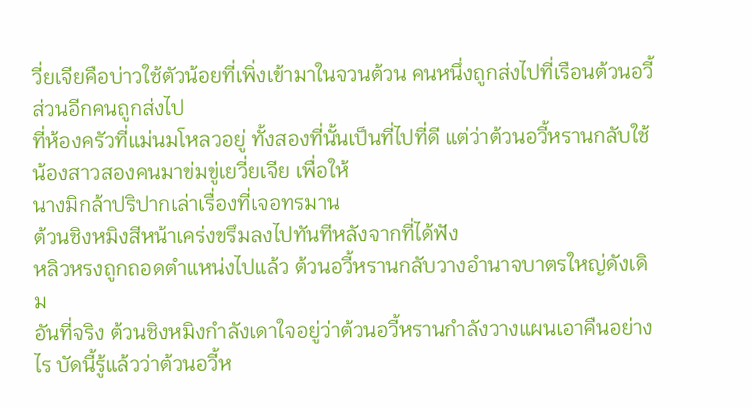วี่ยเจียคือบ่าวใช้ตัวน้อยที่เพิ่งเข้ามาในจวนต้วน คนหนึ่งถูกส่งไปที่เรือนต้วนอวี้ ส่วนอีกคนถูกส่งไป
ที่ห้องครัวที่แม่นมโหลวอยู่ ทั้งสองที่นั้นเป็นที่ไปที่ดี แต่ว่าต้วนอวี้หรานกลับใช้น้องสาวสองคนมาข่มขู่เยวี่ยเจีย เพื่อให้
นางมิกล้าปริปากเล่าเรื่องที่เจอทรมาน
ต้วนชิงหมิงสีหน้าเคร่งขรึมลงไปทันทีหลังจากที่ได้ฟัง
หลิวหรงถูกถอดตำแหน่งไปแล้ว ต้วนอวี้หรานกลับวางอำนาจบาตรใหญ่ดังเดิม
อันที่จริง ต้วนชิงหมิงกำลังเดาใจอยู่ว่าต้วนอวี้หรานกำลังวางแผนเอาคืนอย่างไร บัดนี้รู้แล้วว่าต้วนอวี้ห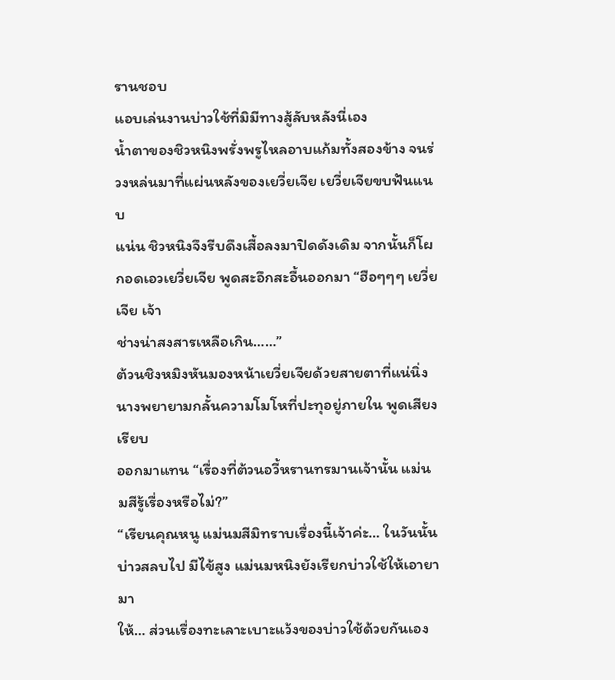รานชอบ
แอบเล่นงานบ่าวใช้ที่มิมีทางสู้ลับหลังนี่เอง
นํ้าตาของชิวหนิงพรั่งพรูไหลอาบแก้มทั้งสองข้าง จนร่วงหล่นมาที่แผ่นหลังของเยวี่ยเจีย เยวี่ยเจียขบฟันแนบ
แน่น ชิวหนิงจึงรีบดึงเสื้อลงมาปิดดังเดิม จากนั้นก็โผกอดเอวเยวี่ยเจีย พูดสะอึกสะอื้นออกมา “ฮือๆๆๆ เยวี่ยเจีย เจ้า
ช่างน่าสงสารเหลือเกิน……”
ต้วนชิงหมิงหันมองหน้าเยวี่ยเจียด้วยสายตาที่แน่นิ่ง นางพยายามกลั้นความโมโหที่ปะทุอยู่ภายใน พูดเสียงเรียบ
ออกมาแทน “เรื่องที่ต้วนอวี้หรานทรมานเจ้านั้น แม่นมสีรู้เรื่องหรือไม่?”
“เรียนคุณหนู แม่นมสีมิทราบเรื่องนี้เจ้าค่ะ… ในวันนั้น บ่าวสลบไป มีไข้สูง แม่นมหนิงยังเรียกบ่าวใช้ให้เอายามา
ให้… ส่วนเรื่องทะเลาะเบาะแว้งของบ่าวใช้ด้วยกันเอง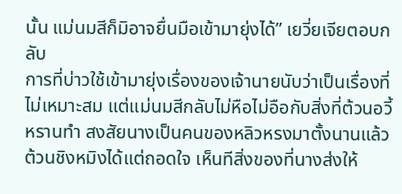นั้น แม่นมสีก็มิอาจยื่นมือเข้ามายุ่งได้” เยวี่ยเจียตอบกลับ
การที่บ่าวใช้เข้ามายุ่งเรื่องของเจ้านายนับว่าเป็นเรื่องที่ไม่เหมาะสม แต่แม่นมสีกลับไม่หือไม่อือกับสิ่งที่ต้วนอวี้
หรานทำ สงสัยนางเป็นคนของหลิวหรงมาตั้งนานแล้ว
ต้วนชิงหมิงได้แต่ถอดใจ เห็นทีสิ่งของที่นางส่งให้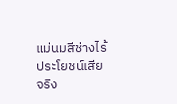แม่นมสีช่างไร้ประโยชน์เสียจริง